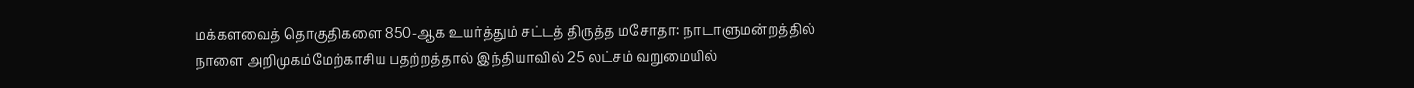மக்களவைத் தொகுதிகளை 850-ஆக உயர்த்தும் சட்டத் திருத்த மசோதா: நாடாளுமன்றத்தில் நாளை அறிமுகம்மேற்காசிய பதற்றத்தால் இந்தியாவில் 25 லட்சம் வறுமையில்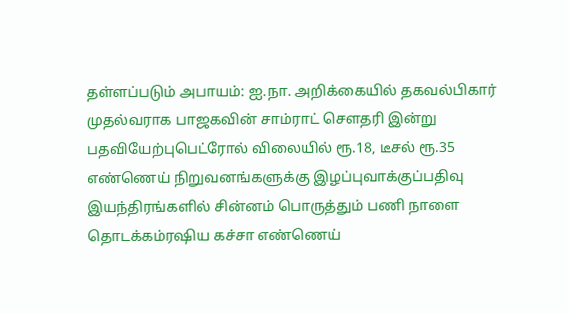தள்ளப்படும் அபாயம்: ஐ.நா. அறிக்கையில் தகவல்பிகார் முதல்வராக பாஜகவின் சாம்ராட் செளதரி இன்று பதவியேற்புபெட்ரோல் விலையில் ரூ.18, டீசல் ரூ.35 எண்ணெய் நிறுவனங்களுக்கு இழப்புவாக்குப்பதிவு இயந்திரங்களில் சின்னம் பொருத்தும் பணி நாளை தொடக்கம்ரஷிய கச்சா எண்ணெய்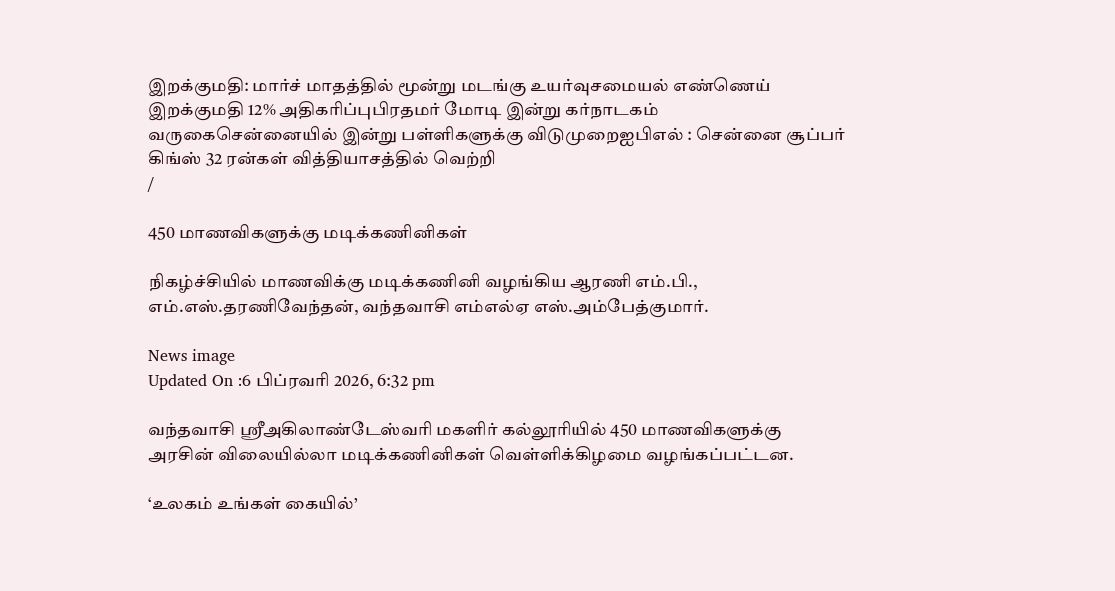இறக்குமதி: மார்ச் மாதத்தில் மூன்று மடங்கு உயர்வுசமையல் எண்ணெய் இறக்குமதி 12% அதிகரிப்புபிரதமர் மோடி இன்று கர்நாடகம் வருகைசென்னையில் இன்று பள்ளிகளுக்கு விடுமுறைஐபிஎல் : சென்னை சூப்பர் கிங்ஸ் 32 ரன்கள் வித்தியாசத்தில் வெற்றி
/

450 மாணவிகளுக்கு மடிக்கணினிகள்

நிகழ்ச்சியில் மாணவிக்கு மடிக்கணினி வழங்கிய ஆரணி எம்.பி., எம்.எஸ்.தரணிவேந்தன், வந்தவாசி எம்எல்ஏ எஸ்.அம்பேத்குமார்.

News image
Updated On :6 பிப்ரவரி 2026, 6:32 pm

வந்தவாசி ஸ்ரீஅகிலாண்டேஸ்வரி மகளிர் கல்லூரியில் 450 மாணவிகளுக்கு அரசின் விலையில்லா மடிக்கணினிகள் வெள்ளிக்கிழமை வழங்கப்பட்டன.

‘உலகம் உங்கள் கையில்’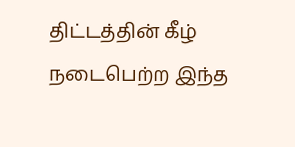திட்டத்தின் கீழ் நடைபெற்ற இந்த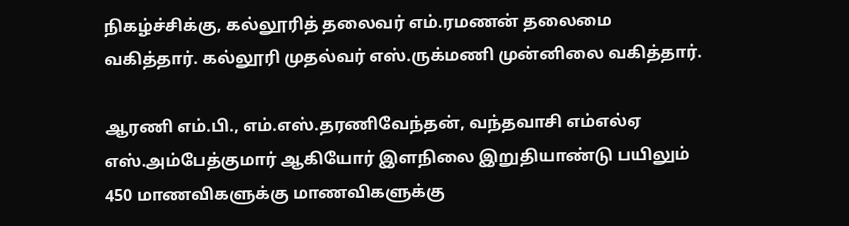நிகழ்ச்சிக்கு, கல்லூரித் தலைவர் எம்.ரமணன் தலைமை வகித்தார். கல்லூரி முதல்வர் எஸ்.ருக்மணி முன்னிலை வகித்தார்.

ஆரணி எம்.பி., எம்.எஸ்.தரணிவேந்தன், வந்தவாசி எம்எல்ஏ எஸ்.அம்பேத்குமார் ஆகியோர் இளநிலை இறுதியாண்டு பயிலும் 450 மாணவிகளுக்கு மாணவிகளுக்கு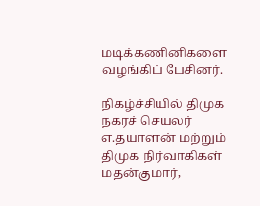மடிக்கணினிகளை வழங்கிப் பேசினர்.

நிகழ்ச்சியில் திமுக நகரச் செயலர் எ.தயாளன் மற்றும் திமுக நிர்வாகிகள் மதன்குமார்,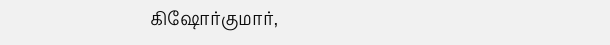கிஷோர்குமார்,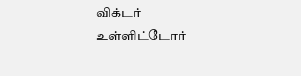விக்டர் உள்ளிட்டோர்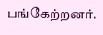பங்கேற்றனர்.